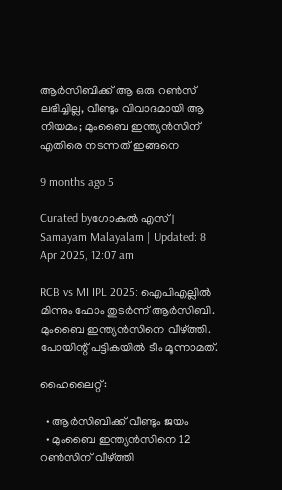ആർസിബിക്ക് ആ ഒരു റൺസ് ലഭിച്ചില്ല, വീണ്ടും വിവാദമായി ആ നിയമം; മുംബൈ ഇന്ത്യൻസിന് എതിരെ നടന്നത് ഇങ്ങനെ

9 months ago 5

Curated byഗോകുൽ എസ് | Samayam Malayalam | Updated: 8 Apr 2025, 12:07 am

RCB vs MI IPL 2025: ഐപിഎല്ലിൽ മിന്നും ഫോം തുടർന്ന് ആർസിബി. മുംബൈ ഇന്ത്യൻസിനെ വീഴ്ത്തി. പോയിന്റ് പട്ടികയിൽ ടീം മൂന്നാമത്.

ഹൈലൈറ്റ്:

  • ആർസിബിക്ക് വീണ്ടും ജയം
  • മുംബൈ ഇന്ത്യൻസിനെ 12 റൺസിന് വീഴ്ത്തി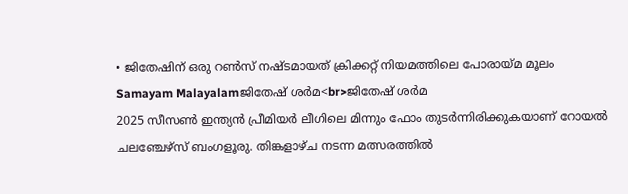• ജിതേഷിന് ഒരു റൺസ് നഷ്ടമായത് ക്രിക്കറ്റ് നിയമത്തിലെ പോരായ്മ മൂലം
Samayam Malayalamജിതേഷ് ശർമ<br>ജിതേഷ് ശർമ
2025 സീസൺ ഇന്ത്യൻ പ്രീമിയർ ലീഗിലെ മിന്നും ഫോം തുടർന്നിരിക്കുകയാണ് റോയൽ ചലഞ്ചേഴ്സ് ബംഗളൂരു. തിങ്കളാഴ്ച നടന്ന മത്സരത്തിൽ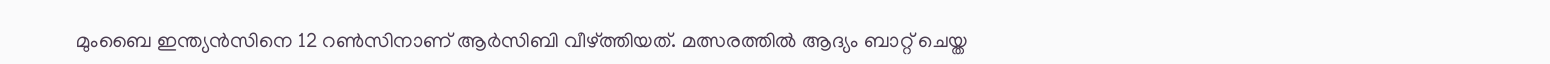മുംബൈ ഇന്ത്യൻസിനെ 12 റൺസിനാണ് ആർസിബി വീഴ്ത്തിയത്. മത്സരത്തിൽ ആദ്യം ബാറ്റ് ചെയ്ത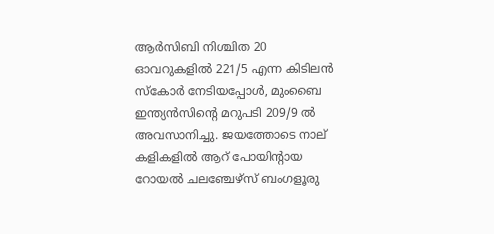ആർസിബി നിശ്ചിത 20 ഓവറുകളിൽ 221/5 എന്ന കിടിലൻ സ്കോർ നേടിയപ്പോൾ, മുംബൈ ഇന്ത്യൻസിന്റെ മറുപടി 209/9 ൽ അവസാനിച്ചു. ജയത്തോടെ നാല് കളികളിൽ ആറ് പോയിന്റായ റോയൽ ചല‌ഞ്ചേഴ്സ് ബംഗളൂരു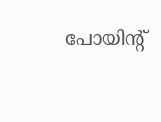പോയിന്റ്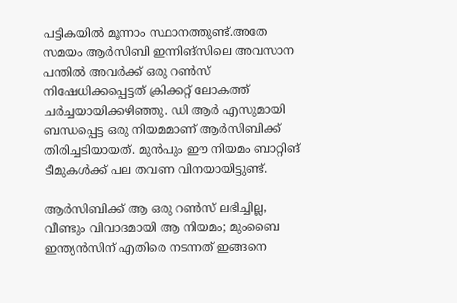പട്ടികയിൽ മൂന്നാം സ്ഥാനത്തുണ്ട്.അതേ സമയം ആർസിബി ഇന്നിങ്സിലെ അവസാന പന്തിൽ അവർക്ക് ഒരു റൺസ് നിഷേധിക്കപ്പെട്ടത് ക്രിക്കറ്റ് ലോകത്ത് ചർച്ചയായിക്കഴിഞ്ഞു. ഡി ആർ എസുമായി ബന്ധപ്പെട്ട ഒരു നിയമമാണ് ആർസിബിക്ക് തിരിച്ചടിയായത്. മു‌ൻപും ഈ നിയമം ബാറ്റിങ് ടീമുകൾക്ക് പല തവണ വിനയായിട്ടുണ്ട്.

ആർസിബിക്ക് ആ ഒരു റൺസ് ലഭിച്ചില്ല, വീണ്ടും വിവാദമായി ആ നിയമം; മുംബൈ ഇന്ത്യൻസിന് എതിരെ നടന്നത് ഇങ്ങനെ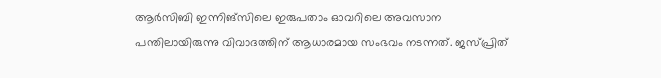ആർസിബി ഇന്നിങ്സിലെ ഇരുപതാം ഓവറിലെ അവസാന പന്തിലായിരുന്നു വിവാദത്തിന് ആധാരമായ സംഭവം നടന്നത്. ജസ്പ്രിത്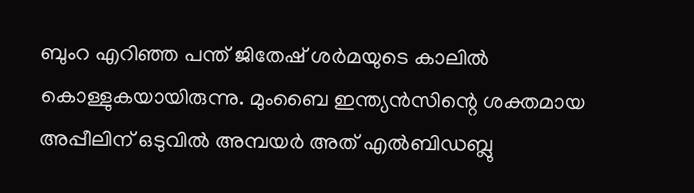ബുംറ എറിഞ്ഞ പന്ത് ജിതേഷ് ശർമയുടെ കാലിൽ കൊള്ളുകയായിരുന്നു. മുംബൈ ഇന്ത്യൻസിന്റെ ശക്തമായ അപ്പീലിന് ഒടുവിൽ അമ്പയർ‌ അത് എൽബിഡബ്ലു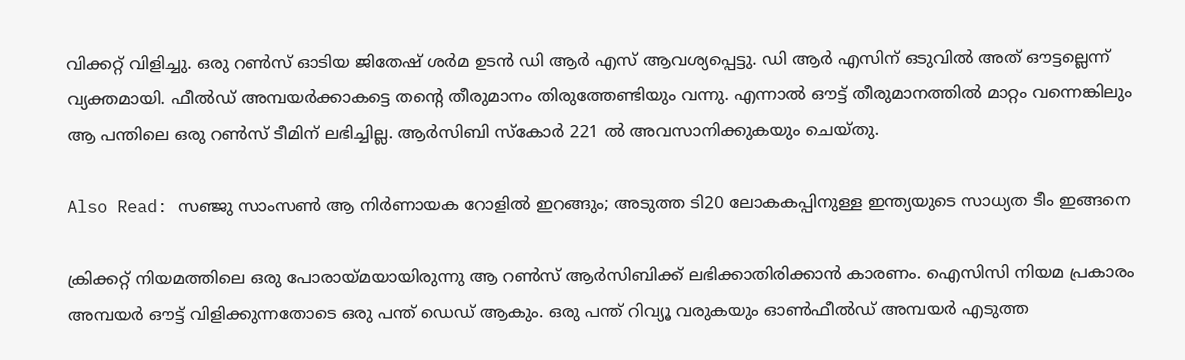വിക്കറ്റ് വിളിച്ചു. ഒരു റൺസ് ഓടിയ ജിതേഷ് ശർമ ഉടൻ ഡി ആർ എസ്‌ ആവശ്യപ്പെട്ടു. ഡി ആർ എസിന് ഒടുവിൽ അത് ഔട്ടല്ലെന്ന് വ്യക്തമായി. ഫീൽഡ് അമ്പയർക്കാകട്ടെ തന്റെ തീരുമാനം തിരുത്തേണ്ടിയും വന്നു. എന്നാൽ ഔട്ട് തീരുമാനത്തിൽ മാറ്റം വന്നെങ്കിലും ആ പന്തിലെ ഒരു റൺസ് ടീമിന് ലഭിച്ചില്ല. ആർസിബി സ്കോർ 221 ൽ അവസാനിക്കുകയും ചെയ്തു.

Also Read: സഞ്ജു സാംസൺ ആ നിർണായക റോളിൽ ഇറങ്ങും; അടുത്ത ടി20 ലോകകപ്പിനുള്ള ഇന്ത്യയുടെ സാധ്യത ടീം ഇങ്ങനെ

ക്രിക്കറ്റ് നിയമത്തിലെ ഒരു പോരായ്മയായിരുന്നു ആ റൺസ് ആർസിബിക്ക് ലഭിക്കാതിരിക്കാൻ കാരണം. ഐസിസി നിയമ പ്രകാരം അമ്പയർ ഔട്ട് വിളിക്കുന്നതോടെ ഒരു പന്ത് ഡെഡ് ആകും. ഒരു പന്ത് റിവ്യൂ വരുകയും ഓൺഫീൽഡ് അമ്പയർ എടുത്ത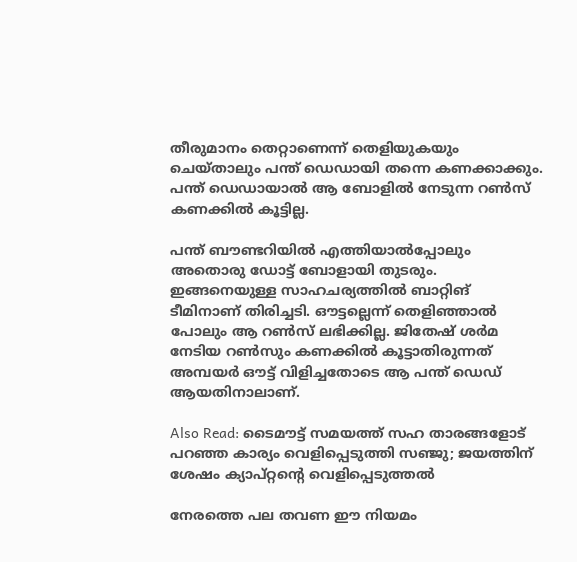തീരുമാനം തെറ്റാണെന്ന് തെളിയുകയും ചെയ്താലും പന്ത് ഡെഡായി തന്നെ കണക്കാക്കും. പന്ത് ഡെഡായാൽ ആ ബോളിൽ നേടുന്ന റൺസ് കണക്കിൽ കൂട്ടില്ല.

പന്ത് ബൗണ്ടറിയിൽ എത്തിയാൽപ്പോലും അതൊരു ഡോട്ട് ബോളായി തുടരും. ഇങ്ങനെയുള്ള സാഹചര്യത്തിൽ ബാറ്റിങ് ടീമിനാ‌ണ് തിരിച്ചടി. ഔട്ടല്ലെന്ന് തെളിഞ്ഞാൽ പോലും ആ റൺസ് ലഭിക്കില്ല. ജിതേഷ് ശർമ നേടിയ റൺസും കണക്കിൽ കൂട്ടാതിരുന്നത് അമ്പയർ ഔട്ട് വിളിച്ചതോടെ ആ പന്ത് ഡെഡ് ആയതിനാലാണ്.

Also Read: ടൈമൗട്ട് സമയത്ത് സഹ താരങ്ങളോട് പറഞ്ഞ കാര്യം വെളിപ്പെടുത്തി സഞ്ജു; ജയത്തിന് ശേഷം ക്യാപ്റ്റന്റെ വെളിപ്പെടുത്തൽ

നേരത്തെ പല തവണ ഈ നിയമം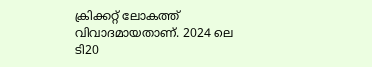ക്രിക്കറ്റ് ലോകത്ത് വിവാദമായതാണ്. 2024 ലെ ടി20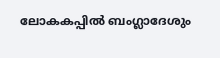ലോകകപ്പിൽ ബംഗ്ലാദേശും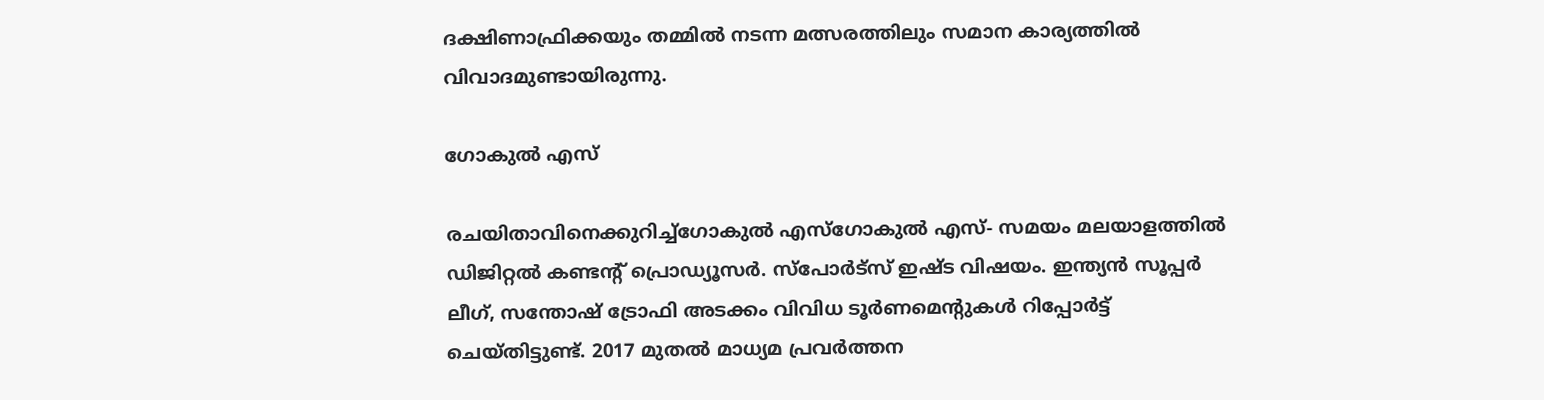ദക്ഷിണാഫ്രിക്കയും തമ്മിൽ നടന്ന മത്സരത്തിലും സമാന കാര്യത്തിൽ വിവാദമുണ്ടായിരുന്നു.

ഗോകുൽ എസ്

രചയിതാവിനെക്കുറിച്ച്ഗോകുൽ എസ്ഗോകുൽ എസ്- സമയം മലയാളത്തിൽ ഡിജിറ്റൽ കണ്ടൻ്റ് പ്രൊഡ്യൂസർ. സ്പോർട്സ് ഇഷ്ട വിഷയം. ഇന്ത്യൻ സൂപ്പർ ലീഗ്, സന്തോഷ് ട്രോഫി അടക്കം വിവിധ ടൂർണമെന്റുകൾ റിപ്പോർട്ട് ചെയ്തിട്ടു‌ണ്ട്. 2017 മുതൽ മാധ്യമ പ്രവർത്തന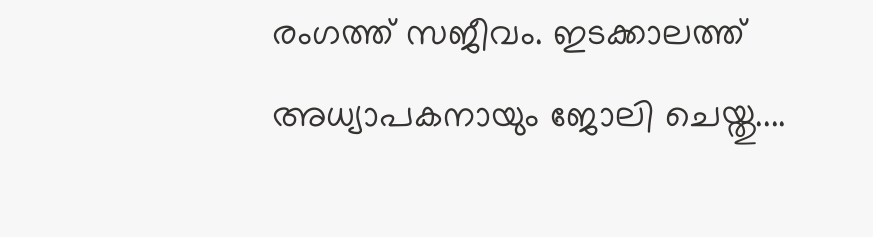രംഗത്ത് സജീവം. ഇടക്കാലത്ത് അധ്യാപകനായും ജോലി ചെയ്തു‌....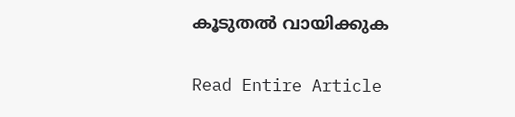കൂടുതൽ വായിക്കുക

Read Entire Article